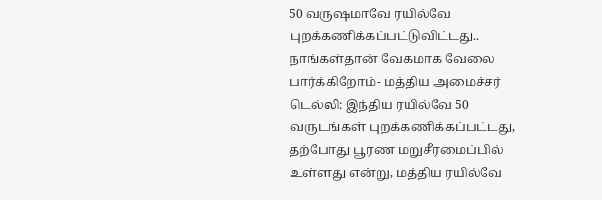50 வருஷமாவே ரயில்வே புறக்கணிக்கப்பட்டுவிட்டது.. நாங்கள்தான் வேகமாக வேலை பார்க்கிறோம்- மத்திய அமைச்சர்
டெல்லி: இந்திய ரயில்வே 50 வருடங்கள் புறக்கணிக்கப்பட்டது, தற்போது பூரண மறுசீரமைப்பில் உள்ளது என்று, மத்திய ரயில்வே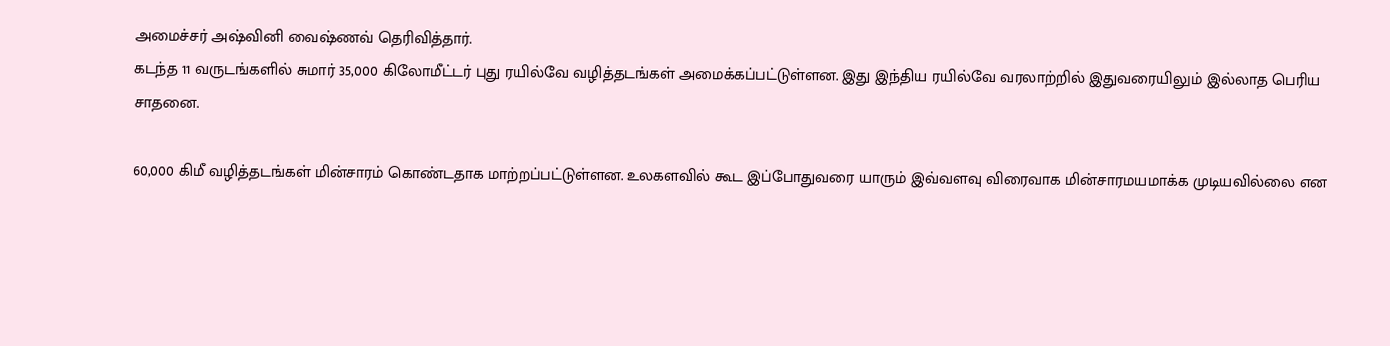அமைச்சர் அஷ்வினி வைஷ்ணவ் தெரிவித்தார்.
கடந்த 11 வருடங்களில் சுமார் 35,000 கிலோமீட்டர் புது ரயில்வே வழித்தடங்கள் அமைக்கப்பட்டுள்ளன. இது இந்திய ரயில்வே வரலாற்றில் இதுவரையிலும் இல்லாத பெரிய சாதனை.

60,000 கிமீ வழித்தடங்கள் மின்சாரம் கொண்டதாக மாற்றப்பட்டுள்ளன. உலகளவில் கூட இப்போதுவரை யாரும் இவ்வளவு விரைவாக மின்சாரமயமாக்க முடியவில்லை என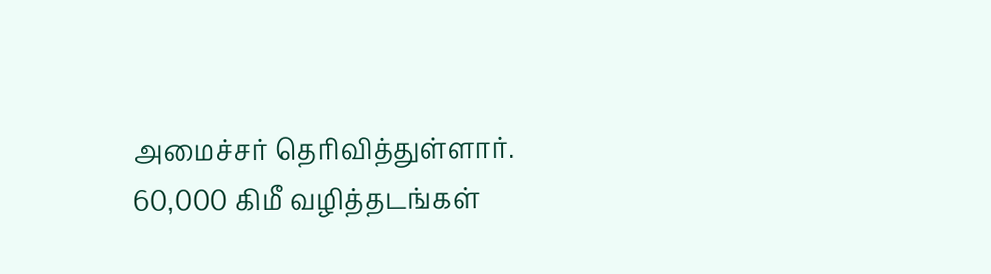அமைச்சர் தெரிவித்துள்ளார்.
60,000 கிமீ வழித்தடங்கள்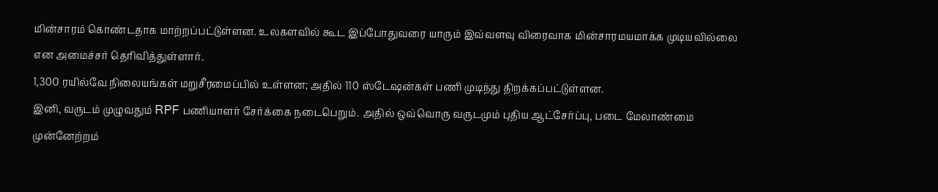மின்சாரம் கொண்டதாக மாற்றப்பட்டுள்ளன. உலகளவில் கூட இப்போதுவரை யாரும் இவ்வளவு விரைவாக மின்சாரமயமாக்க முடியவில்லை என அமைச்சர் தெரிவித்துள்ளார்.
1,300 ரயில்வே நிலையங்கள் மறுசீரமைப்பில் உள்ளன; அதில் 110 ஸ்டேஷன்கள் பணி முடிந்து திறக்கப்பட்டுள்ளன.
இனி, வருடம் முழுவதும் RPF பணியாளர் சேர்க்கை நடைபெறும். அதில் ஒவ்வொரு வருடமும் புதிய ஆட்சேர்ப்பு, படை மேலாண்மை முன்னேற்றம்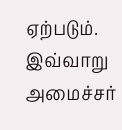ஏற்படும். இவ்வாறு அமைச்சர்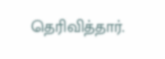தெரிவித்தார்.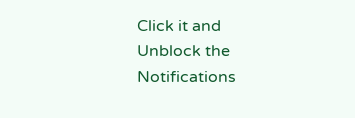Click it and Unblock the Notifications